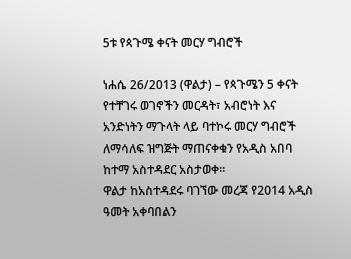5ቱ የጳጉሜ ቀናት መርሃ ግብሮች

ነሐሴ 26/2013 (ዋልታ) – የጳጉሜን 5 ቀናት የተቸገሩ ወገኖችን መርዳት፣ አብሮነት እና አንድነትን ማጉላት ላይ ባተኮሩ መርሃ ግብሮች ለማሳለፍ ዝግጅት ማጠናቀቁን የአዲስ አበባ ከተማ አስተዳደር አስታወቀ፡፡
ዋልታ ከአስተዳደሩ ባገኘው መረጃ የ2014 አዲስ ዓመት አቀባበልን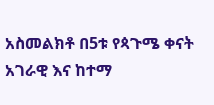አስመልክቶ በ5ቱ የጳጉሜ ቀናት አገራዊ እና ከተማ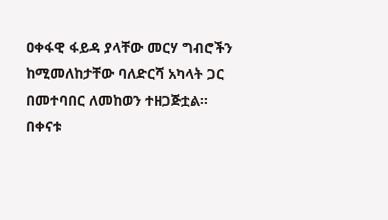ዐቀፋዊ ፋይዳ ያላቸው መርሃ ግብሮችን ከሚመለከታቸው ባለድርሻ አካላት ጋር በመተባበር ለመከወን ተዘጋጅቷል፡፡
በቀናቱ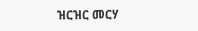ዝርዝር መርሃ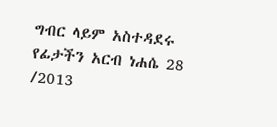ግብር ላይም አስተዳደሩ የፊታችን አርብ ነሐሴ 28 /2013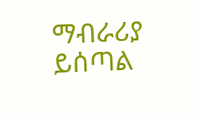ማብራሪያ ይሰጣል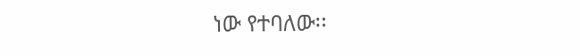ነው የተባለው፡፡